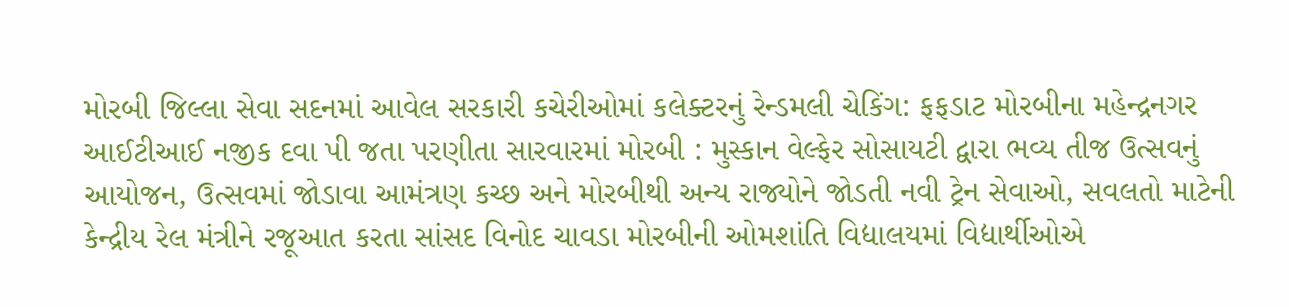મોરબી જિલ્લા સેવા સદનમાં આવેલ સરકારી કચેરીઓમાં કલેક્ટરનું રેન્ડમલી ચેકિંગ: ફફડાટ મોરબીના મહેન્દ્રનગર આઈટીઆઈ નજીક દવા પી જતા પરણીતા સારવારમાં મોરબી : મુસ્કાન વેલ્ફેર સોસાયટી દ્વારા ભવ્ય તીજ ઉત્સવનું આયોજન, ઉત્સવમાં જોડાવા આમંત્રણ કચ્છ અને મોરબીથી અન્ય રાજ્યોને જોડતી નવી ટ્રેન સેવાઓ, સવલતો માટેની કેન્દ્રીય રેલ મંત્રીને રજૂઆત કરતા સાંસદ વિનોદ ચાવડા મોરબીની ઓમશાંતિ વિદ્યાલયમાં વિદ્યાર્થીઓએ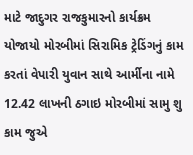માટે જાદુગર રાજકુમારનો કાર્યક્રમ યોજાયો મોરબીમાં સિરામિક ટ્રેડિંગનું કામ કરતાં વેપારી યુવાન સાથે આર્મીના નામે 12.42 લાખની ઠગાઇ મોરબીમાં સામુ શુ કામ જુએ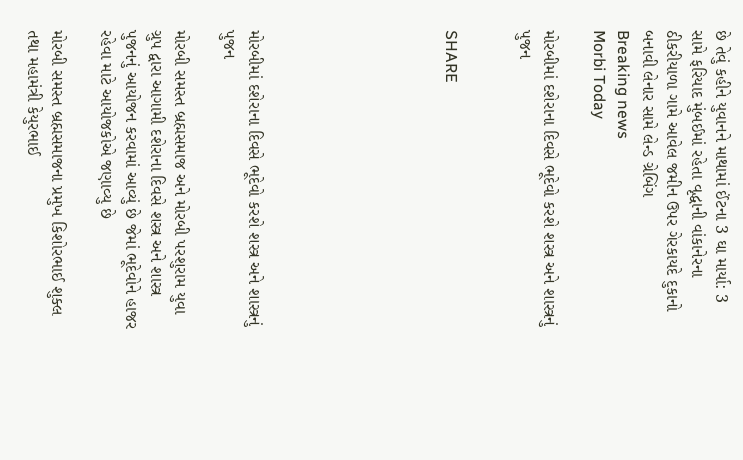છે તેવું કહીને યુવાનને માથામાં ઈંટના 3 ઘા માર્યા: 3 સામે ફરિયાદ મુંબઈમાં રહેતા વૃદ્ધાની વાંકાનેરના ઠીકરીયાળા ગામે આવેલ જમીન ઉપર ગેરકાયદે દુકાનો બનાવી લેનાર સામે લેન્ડ ગ્રેબિંગ
Breaking news
Morbi Today

મોરબીમાં દશેરાના દિવસે ભૂદેવો કરશે શસ્ત્ર અને શાસ્ત્રનું પુજન


SHARE







મોરબીમાં દશેરાના દિવસે ભૂદેવો કરશે શસ્ત્ર અને શાસ્ત્રનું પુજન

મોરબી સમસ્ત બ્રહ્મસમાજ અને મોરબી પરશુરામ યુવા ગ્રુપ દ્વારા આગામી દશેરાના દિવસે શસ્ત્ર અને શાસ્ત્ર પુજનનું આયોજન કરવામાં આવ્યું છે જેમાં ભૂદેવોને હાજર રહેવા માટે આયોજકોએ જણાવ્યુ છે

મોરબી સમસ્ત બ્રહ્મસમાજના પ્રમુખ કિશોરભાઈ શુક્લ તથા મહામંત્રી કેયુરભાઈ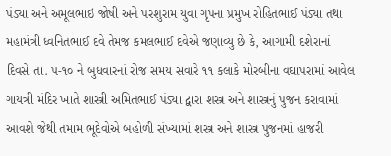પંડ્યા અને અમૂલભાઇ જોષી અને પરશુરામ યુવા ગૃપના પ્રમુખ રોહિતભાઈ પંડ્યા તથા મહામંત્રી ધ્વનિતભાઈ દવે તેમજ કમલભાઈ દવેએ જણાવ્યુ છે કે, આગામી દશેરાનાં દિવસે તા. ૫-૧૦ ને બુધવારનાં રોજ સમય સવારે ૧૧ કલાકે મોરબીના વઘાપરામાં આવેલ ગાયત્રી મંદિર ખાતે શાસ્ત્રી અમિતભાઈ પંડ્યા દ્વારા શસ્ત્ર અને શાસ્ત્રનું પુજન કરાવામાં આવશે જેથી તમામ ભૂદેવોએ બહોળી સંખ્યામાં શસ્ત્ર અને શાસ્ત્ર પુજનમાં હાજરી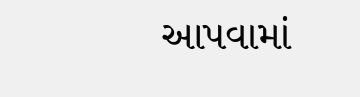આપવામાં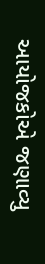આયોજકોએ જણાવ્યુ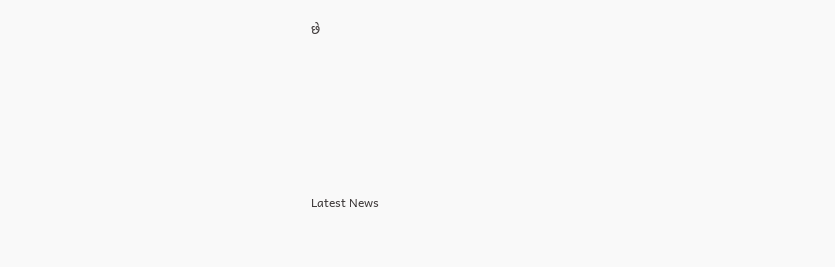છે






Latest News